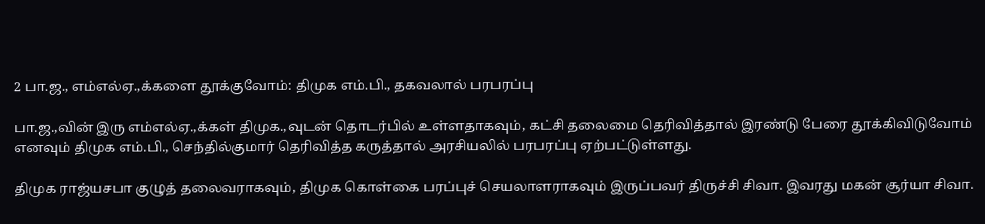2 பா.ஜ., எம்எல்ஏ.,க்களை தூக்குவோம்: திமுக எம்.பி., தகவலால் பரபரப்பு

பா.ஜ.,வின் இரு எம்எல்ஏ.,க்கள் திமுக.,வுடன் தொடர்பில் உள்ளதாகவும், கட்சி தலைமை தெரிவித்தால் இரண்டு பேரை தூக்கிவிடுவோம் எனவும் திமுக எம்.பி., செந்தில்குமார் தெரிவித்த கருத்தால் அரசியலில் பரபரப்பு ஏற்பட்டுள்ளது.

திமுக ராஜ்யசபா குழுத் தலைவராகவும், திமுக கொள்கை பரப்புச் செயலாளராகவும் இருப்பவர் திருச்சி சிவா. இவரது மகன் சூர்யா சிவா.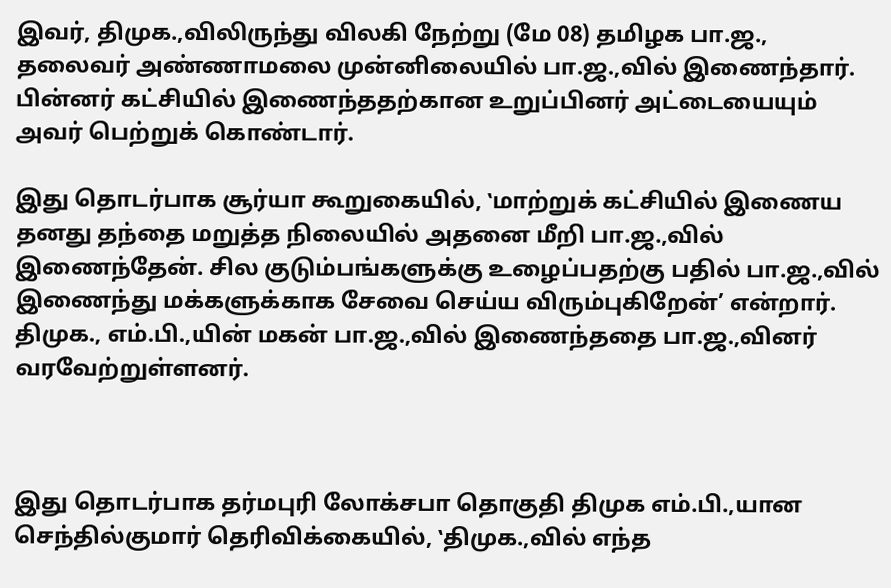இவர், திமுக.,விலிருந்து விலகி நேற்று (மே 08) தமிழக பா.ஜ., தலைவர் அண்ணாமலை முன்னிலையில் பா.ஜ.,வில் இணைந்தார். பின்னர் கட்சியில் இணைந்ததற்கான உறுப்பினர் அட்டையையும் அவர் பெற்றுக் கொண்டார்.

இது தொடர்பாக சூர்யா கூறுகையில், ‛மாற்றுக் கட்சியில் இணைய தனது தந்தை மறுத்த நிலையில் அதனை மீறி பா.ஜ.,வில் இணைந்தேன். சில குடும்பங்களுக்கு உழைப்பதற்கு பதில் பா.ஜ.,வில் இணைந்து மக்களுக்காக சேவை செய்ய விரும்புகிறேன்’ என்றார். திமுக., எம்.பி.,யின் மகன் பா.ஜ.,வில் இணைந்ததை பா.ஜ.,வினர் வரவேற்றுள்ளனர்.



இது தொடர்பாக தர்மபுரி லோக்சபா தொகுதி திமுக எம்.பி.,யான செந்தில்குமார் தெரிவிக்கையில், ‛திமுக.,வில் எந்த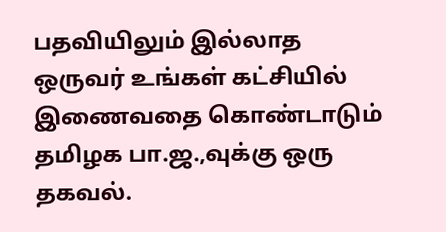பதவியிலும் இல்லாத ஒருவர் உங்கள் கட்சியில் இணைவதை கொண்டாடும் தமிழக பா.ஜ.,வுக்கு ஒரு தகவல்.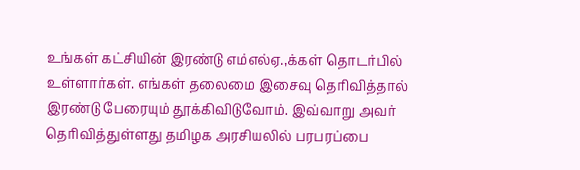உங்கள் கட்சியின் இரண்டு எம்எல்ஏ.,க்கள் தொடர்பில் உள்ளார்கள். எங்கள் தலைமை இசைவு தெரிவித்தால் இரண்டு பேரையும் தூக்கிவிடுவோம். இவ்வாறு அவர் தெரிவித்துள்ளது தமிழக அரசியலில் பரபரப்பை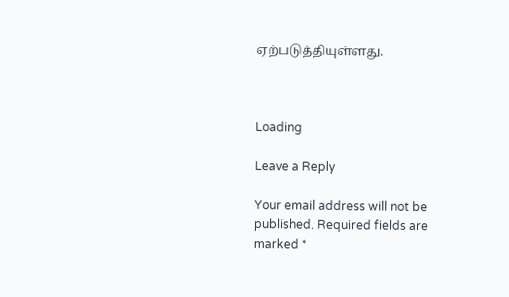ஏற்படுத்தியுள்ளது.



Loading

Leave a Reply

Your email address will not be published. Required fields are marked *